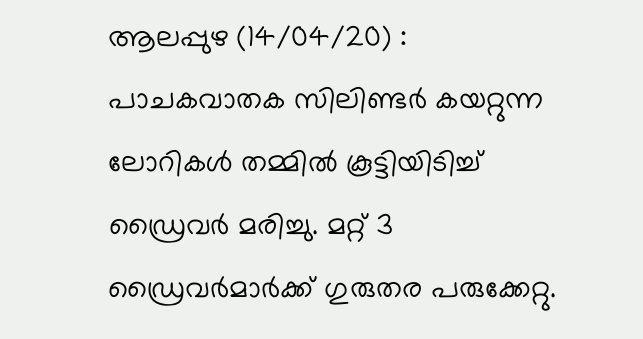ആലപ്പുഴ (14/04/20) : പാചകവാതക സിലിണ്ടർ കയറ്റുന്ന ലോറികൾ തമ്മിൽ കൂട്ടിയിടിച്ച് ഡ്രൈവർ മരിച്ചു. മറ്റ് 3 ഡ്രൈവർമാർക്ക് ഗുരുതര പരുക്കേറ്റു.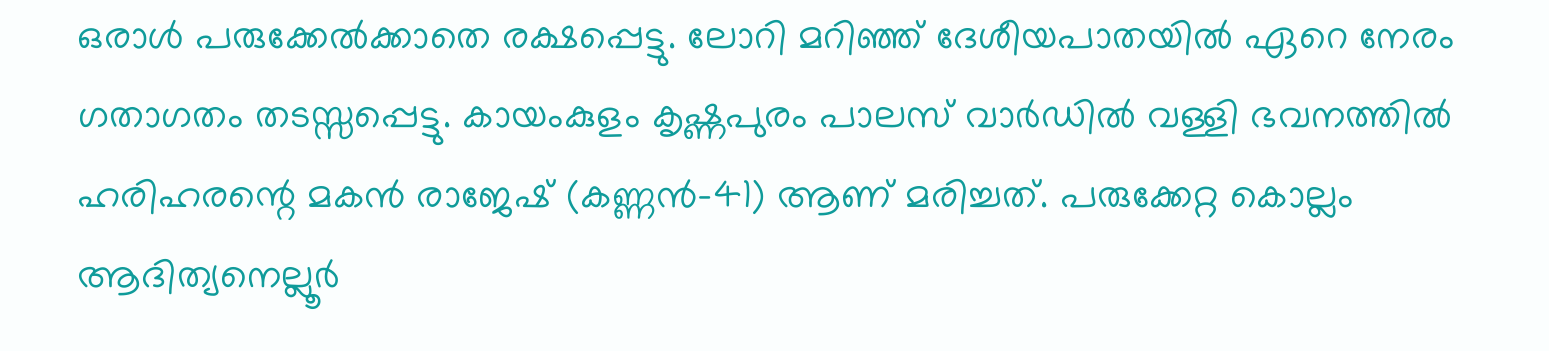ഒരാൾ പരുക്കേൽക്കാതെ രക്ഷപ്പെട്ടു. ലോറി മറിഞ്ഞ് ദേശീയപാതയിൽ ഏറെ നേരം ഗതാഗതം തടസ്സപ്പെട്ടു. കായംകുളം കൃഷ്ണപുരം പാലസ് വാർഡിൽ വള്ളി ഭവനത്തിൽ ഹരിഹരന്റെ മകൻ രാജേഷ് (കണ്ണൻ-41) ആണ് മരിച്ചത്. പരുക്കേറ്റ കൊല്ലം ആദിത്യനെല്ലൂർ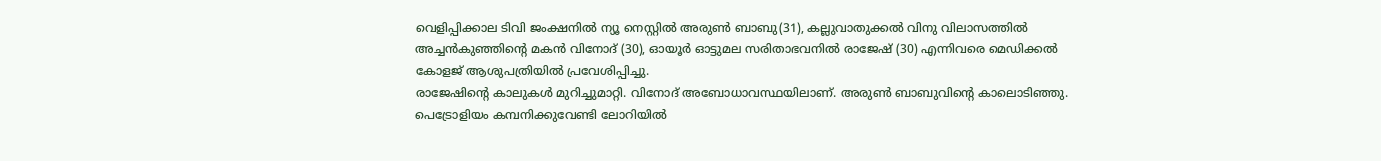വെളിപ്പിക്കാല ടിവി ജംക്ഷനിൽ ന്യൂ നെസ്റ്റിൽ അരുൺ ബാബു(31), കല്ലുവാതുക്കൽ വിനു വിലാസത്തിൽ അച്ചൻകുഞ്ഞിന്റെ മകൻ വിനോദ് (30), ഓയൂർ ഓട്ടുമല സരിതാഭവനിൽ രാജേഷ് (30) എന്നിവരെ മെഡിക്കൽ കോളജ് ആശുപത്രിയിൽ പ്രവേശിപ്പിച്ചു.
രാജേഷിന്റെ കാലുകൾ മുറിച്ചുമാറ്റി. വിനോദ് അബോധാവസ്ഥയിലാണ്. അരുൺ ബാബുവിന്റെ കാലൊടിഞ്ഞു. പെട്രോളിയം കമ്പനിക്കുവേണ്ടി ലോറിയിൽ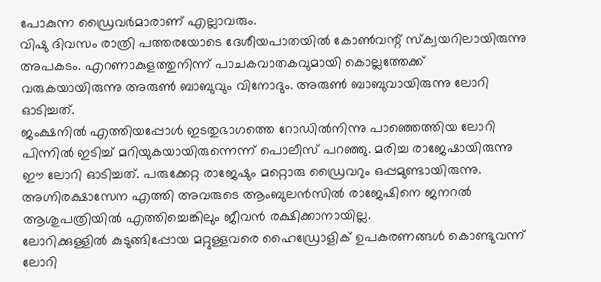പോകുന്ന ഡ്രൈവർമാരാണ് എല്ലാവരും.
വിഷു ദിവസം രാത്രി പത്തരയോടെ ദേശീയപാതയിൽ കോൺവന്റ് സ്ക്വയറിലായിരുന്നു അപകടം. എറണാകുളത്തുനിന്ന് പാചകവാതകവുമായി കൊല്ലത്തേക്ക് വരുകയായിരുന്നു അരുൺ ബാബുവും വിനോദും. അരുൺ ബാബുവായിരുന്നു ലോറി ഓടിച്ചത്.
ജംക്ഷനിൽ എത്തിയപ്പോൾ ഇടതുഭാഗത്തെ റോഡിൽനിന്നു പാഞ്ഞെത്തിയ ലോറി പിന്നിൽ ഇടിച്ച് മറിയുകയായിരുന്നെന്ന് പൊലീസ് പറഞ്ഞു. മരിച്ച രാജേഷായിരുന്നു ഈ ലോറി ഓടിച്ചത്. പരുക്കേറ്റ രാജേഷും മറ്റൊരു ഡ്രൈവറും ഒപ്പമുണ്ടായിരുന്നു. അഗ്നിരക്ഷാസേന എത്തി അവരുടെ ആംബുലൻസിൽ രാജേഷിനെ ജനറൽ ആശുപത്രിയിൽ എത്തിച്ചെങ്കിലും ജീവൻ രക്ഷിക്കാനായില്ല.
ലോറിക്കുള്ളിൽ കുടുങ്ങിപ്പോയ മറ്റുള്ളവരെ ഹൈഡ്രോളിക് ഉപകരണങ്ങൾ കൊണ്ടുവന്ന് ലോറി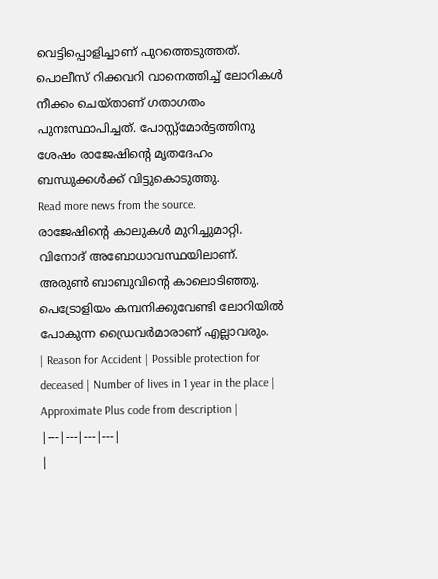വെട്ടിപ്പൊളിച്ചാണ് പുറത്തെടുത്തത്. പൊലീസ് റിക്കവറി വാനെത്തിച്ച് ലോറികൾ നീക്കം ചെയ്താണ് ഗതാഗതം പുനഃസ്ഥാപിച്ചത്. പോസ്റ്റ്മോർട്ടത്തിനു ശേഷം രാജേഷിന്റെ മൃതദേഹം ബന്ധുക്കൾക്ക് വിട്ടുകൊടുത്തു.
Read more news from the source.
രാജേഷിന്റെ കാലുകൾ മുറിച്ചുമാറ്റി. വിനോദ് അബോധാവസ്ഥയിലാണ്. അരുൺ ബാബുവിന്റെ കാലൊടിഞ്ഞു. പെട്രോളിയം കമ്പനിക്കുവേണ്ടി ലോറിയിൽ പോകുന്ന ഡ്രൈവർമാരാണ് എല്ലാവരും.
| Reason for Accident | Possible protection for deceased | Number of lives in 1 year in the place | Approximate Plus code from description |
|---|---|---|---|
|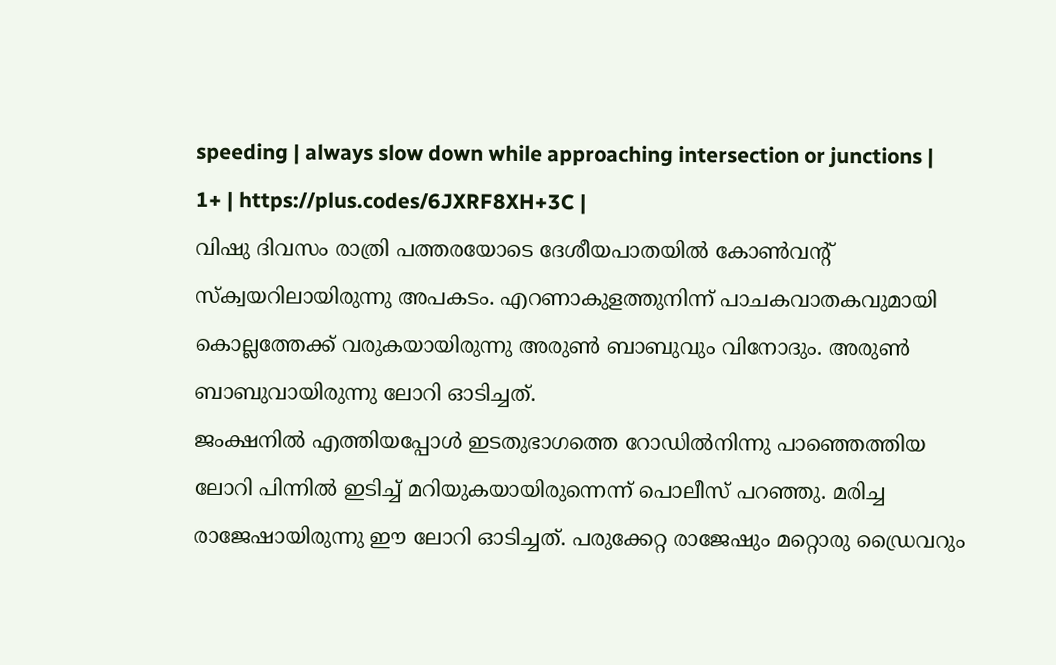speeding | always slow down while approaching intersection or junctions | 1+ | https://plus.codes/6JXRF8XH+3C |
വിഷു ദിവസം രാത്രി പത്തരയോടെ ദേശീയപാതയിൽ കോൺവന്റ് സ്ക്വയറിലായിരുന്നു അപകടം. എറണാകുളത്തുനിന്ന് പാചകവാതകവുമായി കൊല്ലത്തേക്ക് വരുകയായിരുന്നു അരുൺ ബാബുവും വിനോദും. അരുൺ ബാബുവായിരുന്നു ലോറി ഓടിച്ചത്.
ജംക്ഷനിൽ എത്തിയപ്പോൾ ഇടതുഭാഗത്തെ റോഡിൽനിന്നു പാഞ്ഞെത്തിയ ലോറി പിന്നിൽ ഇടിച്ച് മറിയുകയായിരുന്നെന്ന് പൊലീസ് പറഞ്ഞു. മരിച്ച രാജേഷായിരുന്നു ഈ ലോറി ഓടിച്ചത്. പരുക്കേറ്റ രാജേഷും മറ്റൊരു ഡ്രൈവറും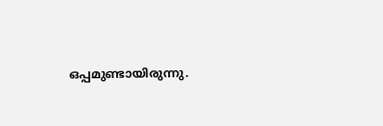ഒപ്പമുണ്ടായിരുന്നു.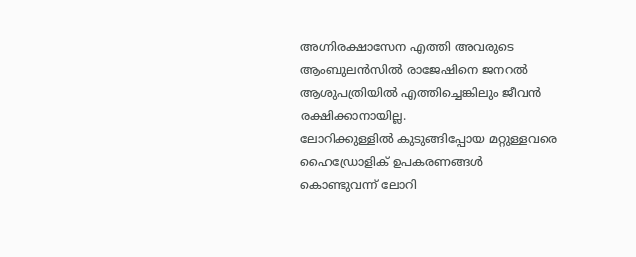അഗ്നിരക്ഷാസേന എത്തി അവരുടെ ആംബുലൻസിൽ രാജേഷിനെ ജനറൽ ആശുപത്രിയിൽ എത്തിച്ചെങ്കിലും ജീവൻ രക്ഷിക്കാനായില്ല.
ലോറിക്കുള്ളിൽ കുടുങ്ങിപ്പോയ മറ്റുള്ളവരെ ഹൈഡ്രോളിക് ഉപകരണങ്ങൾ കൊണ്ടുവന്ന് ലോറി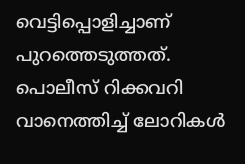വെട്ടിപ്പൊളിച്ചാണ് പുറത്തെടുത്തത്. പൊലീസ് റിക്കവറി വാനെത്തിച്ച് ലോറികൾ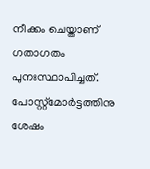നീക്കം ചെയ്താണ് ഗതാഗതം പുനഃസ്ഥാപിച്ചത്. പോസ്റ്റ്മോർട്ടത്തിനു ശേഷം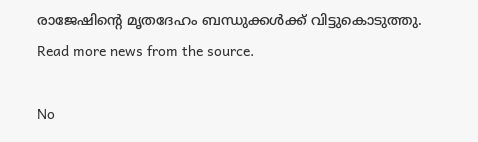രാജേഷിന്റെ മൃതദേഹം ബന്ധുക്കൾക്ക് വിട്ടുകൊടുത്തു.
Read more news from the source.

No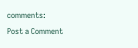comments:
Post a Comment